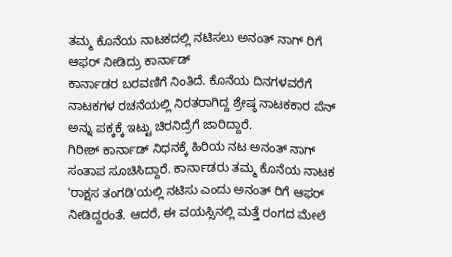ತಮ್ಮ ಕೊನೆಯ ನಾಟಕದಲ್ಲಿ ನಟಿಸಲು ಅನಂತ್ ನಾಗ್ ರಿಗೆ ಆಫರ್ ನೀಡಿದ್ರು ಕಾರ್ನಾಡ್
ಕಾರ್ನಾಡರ ಬರವಣಿಗೆ ನಿಂತಿದೆ. ಕೊನೆಯ ದಿನಗಳವರೆಗೆ ನಾಟಕಗಳ ರಚನೆಯಲ್ಲಿ ನಿರತರಾಗಿದ್ದ ಶ್ರೇಷ್ಠ ನಾಟಕಕಾರ ಪೆನ್ ಅನ್ನು ಪಕ್ಕಕ್ಕೆ ಇಟ್ಟು ಚಿರನಿದ್ರೆಗೆ ಜಾರಿದ್ದಾರೆ.
ಗಿರೀಶ್ ಕಾರ್ನಾಡ್ ನಿಧನಕ್ಕೆ ಹಿರಿಯ ನಟ ಅನಂತ್ ನಾಗ್ ಸಂತಾಪ ಸೂಚಿಸಿದ್ದಾರೆ. ಕಾರ್ನಾಡರು ತಮ್ಮ ಕೊನೆಯ ನಾಟಕ 'ರಾಕ್ಷಸ ತಂಗಡಿ'ಯಲ್ಲಿ ನಟಿಸು ಎಂದು ಅನಂತ್ ರಿಗೆ ಆಫರ್ ನೀಡಿದ್ದರಂತೆ. ಆದರೆ, ಈ ವಯಸ್ಸಿನಲ್ಲಿ ಮತ್ತೆ ರಂಗದ ಮೇಲೆ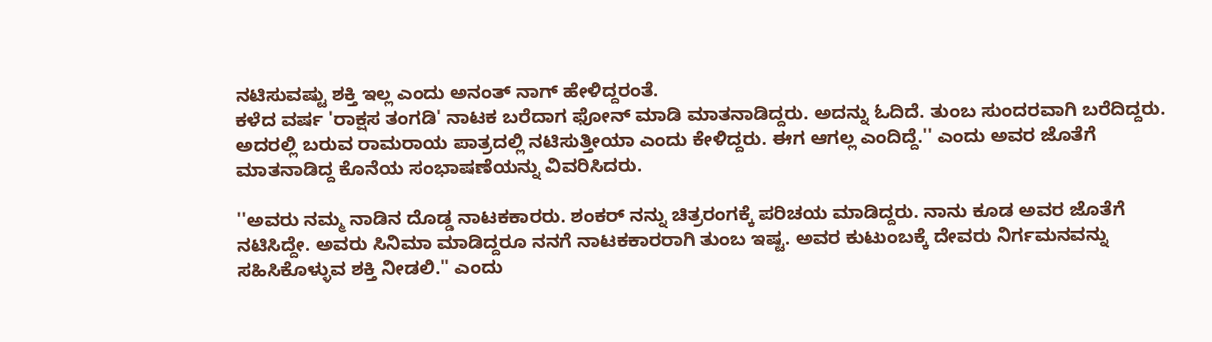ನಟಿಸುವಷ್ಟು ಶಕ್ತಿ ಇಲ್ಲ ಎಂದು ಅನಂತ್ ನಾಗ್ ಹೇಳಿದ್ದರಂತೆ.
ಕಳೆದ ವರ್ಷ 'ರಾಕ್ಷಸ ತಂಗಡಿ' ನಾಟಕ ಬರೆದಾಗ ಫೋನ್ ಮಾಡಿ ಮಾತನಾಡಿದ್ದರು. ಅದನ್ನು ಓದಿದೆ. ತುಂಬ ಸುಂದರವಾಗಿ ಬರೆದಿದ್ದರು. ಅದರಲ್ಲಿ ಬರುವ ರಾಮರಾಯ ಪಾತ್ರದಲ್ಲಿ ನಟಿಸುತ್ತೀಯಾ ಎಂದು ಕೇಳಿದ್ದರು. ಈಗ ಆಗಲ್ಲ ಎಂದಿದ್ದೆ.'' ಎಂದು ಅವರ ಜೊತೆಗೆ ಮಾತನಾಡಿದ್ದ ಕೊನೆಯ ಸಂಭಾಷಣೆಯನ್ನು ವಿವರಿಸಿದರು.

''ಅವರು ನಮ್ಮ ನಾಡಿನ ದೊಡ್ಡ ನಾಟಕಕಾರರು. ಶಂಕರ್ ನನ್ನು ಚಿತ್ರರಂಗಕ್ಕೆ ಪರಿಚಯ ಮಾಡಿದ್ದರು. ನಾನು ಕೂಡ ಅವರ ಜೊತೆಗೆ ನಟಿಸಿದ್ದೇ. ಅವರು ಸಿನಿಮಾ ಮಾಡಿದ್ದರೂ ನನಗೆ ನಾಟಕಕಾರರಾಗಿ ತುಂಬ ಇಷ್ಟ. ಅವರ ಕುಟುಂಬಕ್ಕೆ ದೇವರು ನಿರ್ಗಮನವನ್ನು ಸಹಿಸಿಕೊಳ್ಳುವ ಶಕ್ತಿ ನೀಡಲಿ.'' ಎಂದು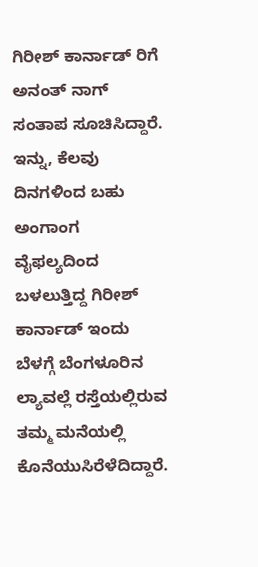ಗಿರೀಶ್ ಕಾರ್ನಾಡ್ ರಿಗೆ ಅನಂತ್ ನಾಗ್ ಸಂತಾಪ ಸೂಚಿಸಿದ್ದಾರೆ.
ಇನ್ನು, ಕೆಲವು ದಿನಗಳಿಂದ ಬಹು ಅಂಗಾಂಗ ವೈಫಲ್ಯದಿಂದ ಬಳಲುತ್ತಿದ್ದ ಗಿರೀಶ್ ಕಾರ್ನಾಡ್ ಇಂದು ಬೆಳಗ್ಗೆ ಬೆಂಗಳೂರಿನ ಲ್ಯಾವಲ್ಲೆ ರಸ್ತೆಯಲ್ಲಿರುವ ತಮ್ಮ ಮನೆಯಲ್ಲಿ ಕೊನೆಯುಸಿರೆಳೆದಿದ್ದಾರೆ.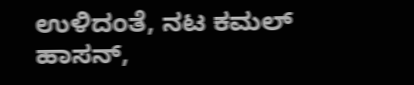ಉಳಿದಂತೆ, ನಟ ಕಮಲ್ ಹಾಸನ್,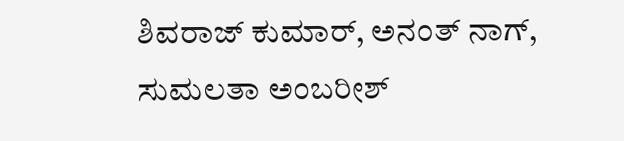ಶಿವರಾಜ್ ಕುಮಾರ್, ಅನಂತ್ ನಾಗ್, ಸುಮಲತಾ ಅಂಬರೀಶ್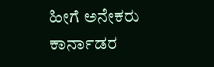ಹೀಗೆ ಅನೇಕರು ಕಾರ್ನಾಡರ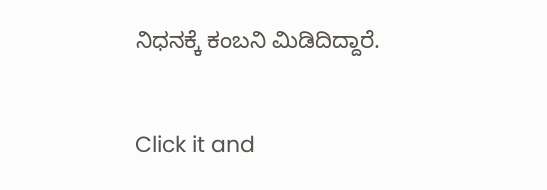ನಿಧನಕ್ಕೆ ಕಂಬನಿ ಮಿಡಿದಿದ್ದಾರೆ.


Click it and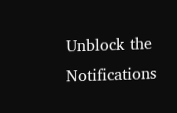Unblock the Notifications